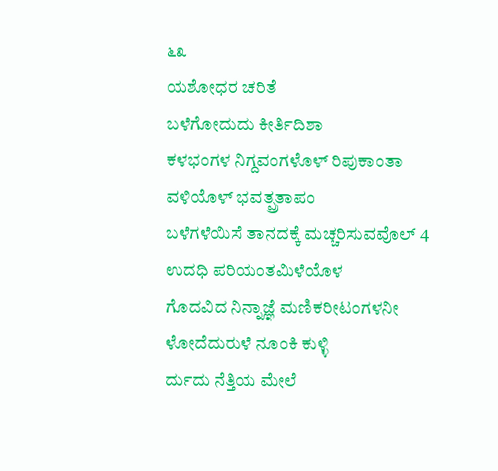೬೩
ಯಶೋಧರ ಚರಿತೆ
ಬಳೆಗೋದುದು ಕೀರ್ತಿದಿಶಾ
ಕಳಭಂಗಳ ನಿಗ್ದವಂಗಳೊಳ್ ರಿಪುಕಾಂತಾ
ವಳಿಯೊಳ್ ಭವತ್ಪ್ರತಾಪಂ
ಬಳೆಗಳೆಯಿಸೆ ತಾನದಕ್ಕೆ ಮಚ್ಚರಿಸುವವೊಲ್ 4
ಉದಧಿ ಪರಿಯಂತಮಿಳೆಯೊಳ
ಗೊದವಿದ ನಿನ್ನಾಜ್ಞೆ ಮಣಿಕರೀಟಂಗಳನೀ
ಳೋದೆದುರುಳೆ ನೂಂಕಿ ಕುಳ್ಳಿ
ರ್ದುದು ನೆತ್ತಿಯ ಮೇಲೆ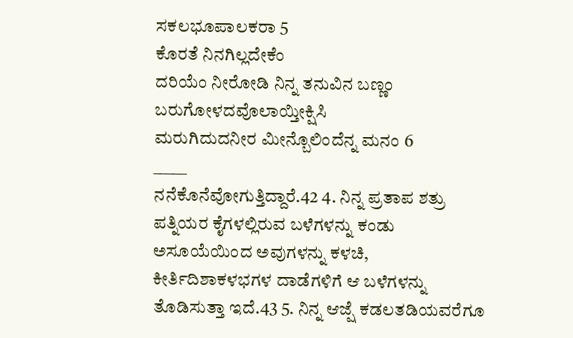ಸಕಲಭೂಪಾಲಕರಾ 5
ಕೊರತೆ ನಿನಗಿಲ್ಲದೇಕೆಂ
ದರಿಯೆಂ ನೀರೋಡಿ ನಿನ್ನ ತನುವಿನ ಬಣ್ಣಂ
ಬರುಗೋಳದವೊಲಾಯ್ತೀಕ್ಷಿಸಿ
ಮರುಗಿದುದನೀರ ಮೀನ್ಬೊಲಿಂದೆನ್ನ ಮನಂ 6
_____
ನನೆಕೊನೆವೋಗುತ್ತಿದ್ದಾರೆ.42 4. ನಿನ್ನ ಪ್ರತಾಪ ಶತ್ರು ಪತ್ನಿಯರ ಕೈಗಳಲ್ಲಿರುವ ಬಳೆಗಳನ್ನು ಕಂಡು ಅಸೂಯೆಯಿಂದ ಅವುಗಳನ್ನು ಕಳಚಿ, ಕೀರ್ತಿದಿಶಾಕಳಭಗಳ ದಾಡೆಗಳಿಗೆ ಆ ಬಳೆಗಳನ್ನು ತೊಡಿಸುತ್ತಾ ಇದೆ.43 5. ನಿನ್ನ ಆಜ್ಷೆ ಕಡಲತಡಿಯವರೆಗೂ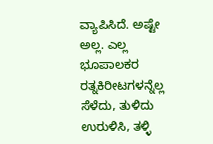ವ್ಯಾಪಿಸಿದೆ. ಅಷ್ಟೇ ಅಲ್ಲ. ಎಲ್ಲ ಭೂಪಾಲಕರ ರತ್ನಕಿರೀಟಗಳನ್ನೆಲ್ಲ ಸೆಳೆದು, ತುಳಿದು ಉರುಳಿಸಿ, ತಳ್ಳಿ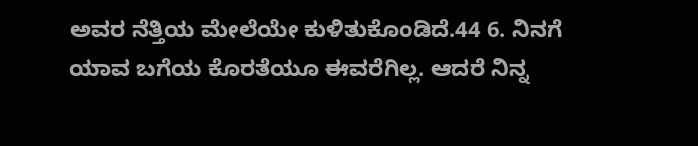ಅವರ ನೆತ್ತಿಯ ಮೇಲೆಯೇ ಕುಳಿತುಕೊಂಡಿದೆ.44 6. ನಿನಗೆ ಯಾವ ಬಗೆಯ ಕೊರತೆಯೂ ಈವರೆಗಿಲ್ಲ. ಆದರೆ ನಿನ್ನ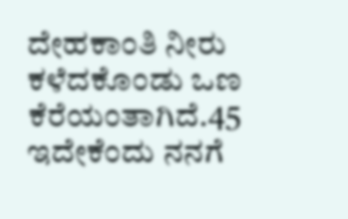ದೇಹಕಾಂತಿ ನೀರು ಕಳೆದಕೊಂಡು ಒಣ ಕೆರೆಯಂತಾಗಿದೆ.45 ಇದೇಕೆಂದು ನನಗೆ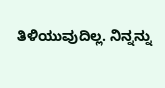ತಿಳಿಯುವುದಿಲ್ಲ. ನಿನ್ನನ್ನು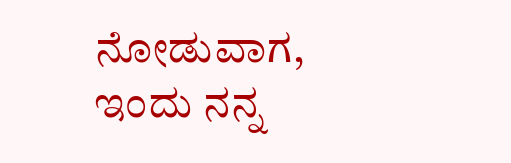ನೋಡುವಾಗ, ಇಂದು ನನ್ನ